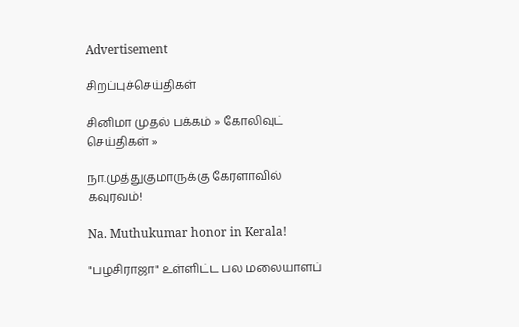Advertisement

சிறப்புச்செய்திகள்

சினிமா முதல் பக்கம் » கோலிவுட் செய்திகள் »

நா.முத்துகுமாருக்கு கேரளாவில் கவுரவம்!

Na. Muthukumar honor in Kerala!

"பழசிராஜா" உள்ளிட்ட பல மலையாளப்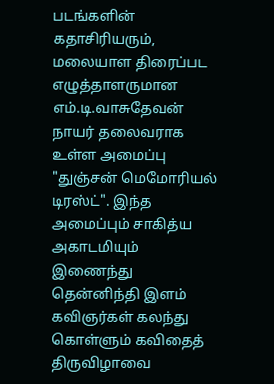படங்களின் கதாசிரியரும், மலையாள திரைப்பட எழுத்தாளருமான எம்.டி.வாசுதேவன் நாயர் தலைவராக உள்ள அமைப்பு "துஞ்சன் மெமோரியல் டிரஸ்ட்". இந்த அமைப்பும் சாகித்ய அகாடமியும் இணைந்து தென்னிந்தி இளம் கவிஞர்கள் கலந்து கொள்ளும் கவிதைத் திருவிழாவை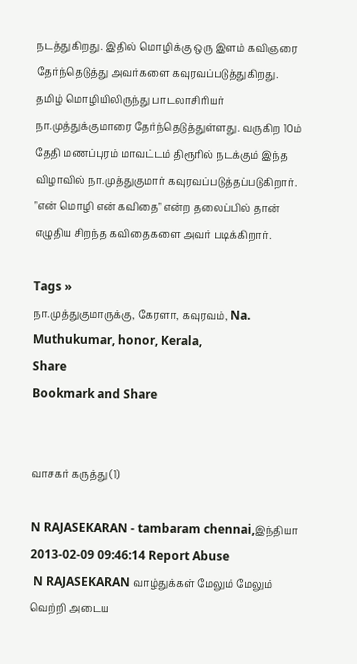நடத்துகிறது. இதில் மொழிக்கு ஒரு இளம் கவிஞரை தேர்ந்தெடுத்து அவர்களை கவுரவப்படுத்துகிறது. தமிழ் மொழியிலிருந்து பாடலாசிரியர் நா.முத்துக்குமாரை தேர்ந்தெடுத்துள்ளது. வருகிற 10ம் தேதி மணப்புரம் மாவட்டம் திரூரில் நடக்கும் இந்த விழாவில் நா.முத்துகுமார் கவுரவப்படுத்தப்படுகிறார். "என் மொழி என் கவிதை" என்ற தலைப்பில் தான் எழுதிய சிறந்த கவிதைகளை அவர் படிக்கிறார்.

Tags »
நா.முத்துகுமாருக்கு, கேரளா, கவுரவம், Na. Muthukumar, honor, Kerala,
Share
Bookmark and Share


வாசகர் கருத்து (1)

N RAJASEKARAN - tambaram chennai,இந்தியா
2013-02-09 09:46:14 Report Abuse
 N RAJASEKARAN வாழ்துக்கள் மேலும் மேலும் வெற்றி அடைய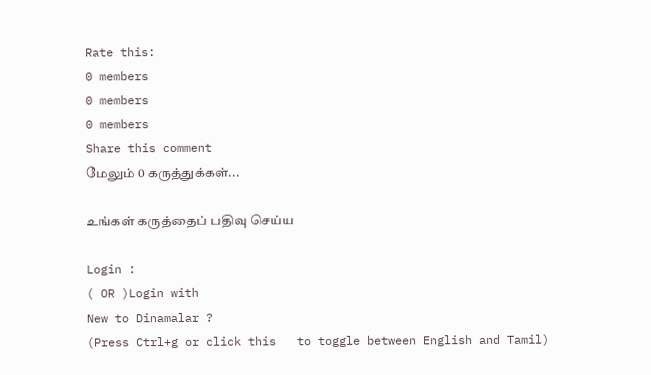Rate this:
0 members
0 members
0 members
Share this comment
மேலும் 0 கருத்துக்கள்...

உங்கள் கருத்தைப் பதிவு செய்ய

Login :
( OR )Login with
New to Dinamalar ?
(Press Ctrl+g or click this   to toggle between English and Tamil)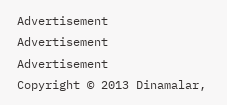Advertisement
Advertisement
Advertisement
Copyright © 2013 Dinamalar,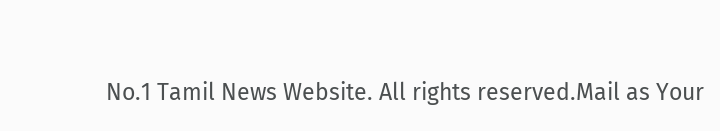No.1 Tamil News Website. All rights reserved.Mail as Your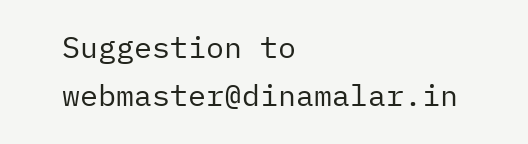Suggestion to webmaster@dinamalar.in